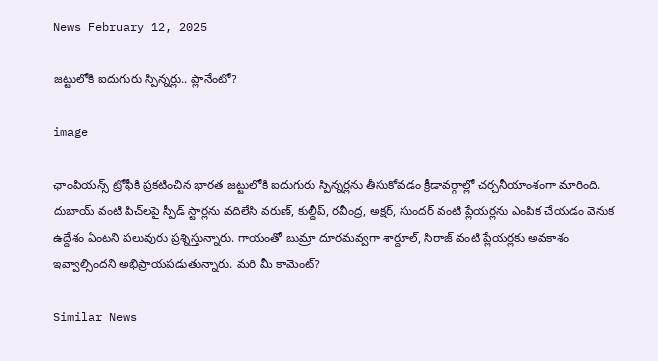News February 12, 2025

జట్టులోకి ఐదుగురు స్పిన్నర్లు.. ప్లానేంటో?

image

ఛాంపియన్స్ ట్రోఫీకి ప్రకటించిన భారత జట్టులోకి ఐదుగురు స్పిన్నర్లను తీసుకోవడం క్రీడావర్గాల్లో చర్చనీయాంశంగా మారింది. దుబాయ్ వంటి పిచ్‌లపై స్పీడ్ స్టార్లను వదిలేసి వరుణ్, కుల్దీప్, రవీంద్ర, అక్షర్, సుందర్‌ వంటి ప్లేయర్లను ఎంపిక చేయడం వెనుక ఉద్దేశం ఏంటని పలువురు ప్రశ్నిస్తున్నారు. గాయంతో బుమ్రా దూరమవ్వగా శార్దూల్, సిరాజ్ వంటి ప్లేయర్లకు అవకాశం ఇవ్వాల్సిందని అభిప్రాయపడుతున్నారు. మరి మీ కామెంట్?

Similar News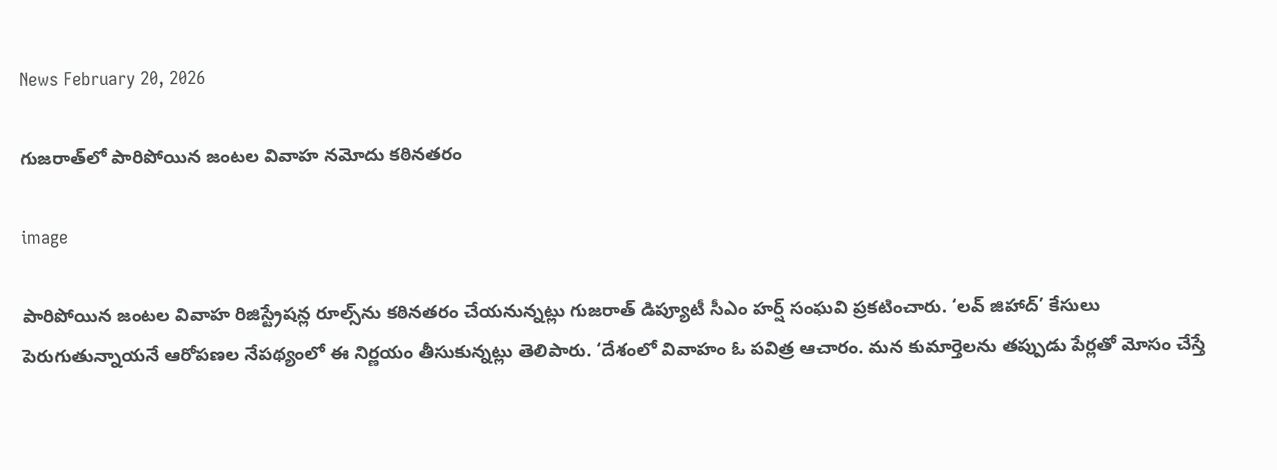News February 20, 2026

గుజరాత్‌లో పారిపోయిన జంటల వివాహ నమోదు కఠినతరం

image

పారిపోయిన జంటల వివాహ రిజిస్ట్రేషన్ల రూల్స్‌ను కఠినతరం చేయనున్నట్లు గుజరాత్ డిప్యూటీ సీఎం హర్ష్ సంఘవి ప్రకటించారు. ‘లవ్ జిహాద్’ కేసులు పెరుగుతున్నాయనే ఆరోపణల నేపథ్యంలో ఈ నిర్ణయం తీసుకున్నట్లు తెలిపారు. ‘దేశంలో వివాహం ఓ పవిత్ర ఆచారం. మన కుమార్తెలను తప్పుడు పేర్లతో మోసం చేస్తే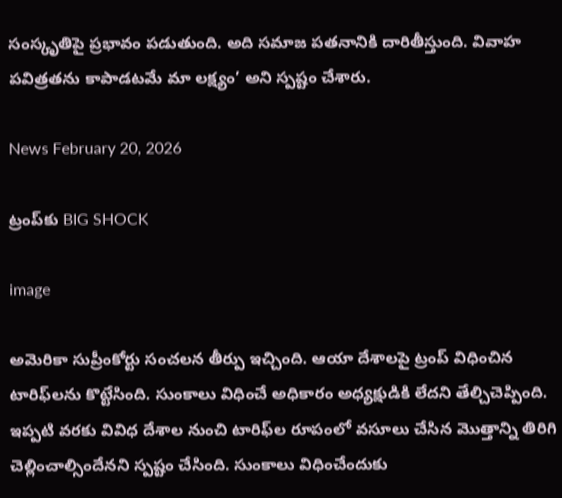సంస్కృతిపై ప్రభావం పడుతుంది. అది సమాజ పతనానికి దారితీస్తుంది. వివాహ పవిత్రతను కాపాడటమే మా లక్ష్యం’ అని స్పష్టం చేశారు.

News February 20, 2026

ట్రంప్‌కు BIG SHOCK

image

అమెరికా సుప్రీంకోర్టు సంచలన తీర్పు ఇచ్చింది. ఆయా దేశాలపై ట్రంప్ విధించిన టారిఫ్‌లను కొట్టేసింది. సుంకాలు విధించే అధికారం అధ్యక్షుడికి లేదని తేల్చిచెప్పింది. ఇప్పటి వరకు వివిధ దేశాల నుంచి టారిఫ్‌ల రూపంలో వసూలు చేసిన మొత్తాన్ని తిరిగి చెల్లించాల్సిందేనని స్పష్టం చేసింది. సుంకాలు విధించేందుకు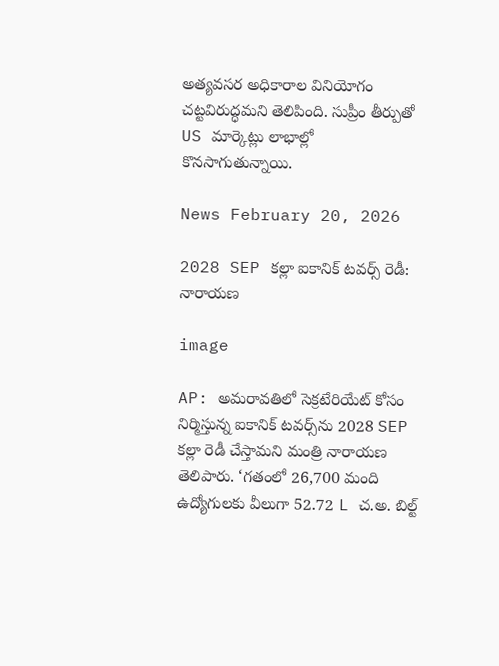అత్యవసర అధికారాల వినియోగం చట్టవిరుద్ధమని తెలిపింది. సుప్రీం తీర్పుతో US మార్కెట్లు లాభాల్లో కొనసాగుతున్నాయి.

News February 20, 2026

2028 SEP కల్లా ఐకానిక్ టవర్స్ రెడీ: నారాయణ

image

AP: అమరావతిలో సెక్రటేరియేట్ కోసం నిర్మిస్తున్న ఐకానిక్ టవర్స్‌ను 2028 SEP కల్లా రెడీ చేస్తామని మంత్రి నారాయణ తెలిపారు. ‘గతంలో 26,700 మంది ఉద్యోగులకు వీలుగా 52.72 L చ‌.అ. బిల్ట్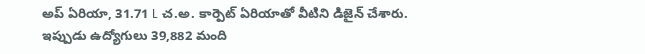అప్ ఏరియా, 31.71 L చ‌.అ. కార్పెట్ ఏరియాతో వీటిని డిజైన్ చేశారు. ఇప్పుడు ఉద్యోగులు 39,882 మంది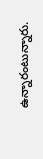ఉన్నారంటున్నారు.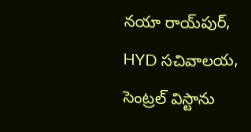నయా రాయ్‌పుర్, HYD సచివాలయ, సెంట్రల్ విస్టాను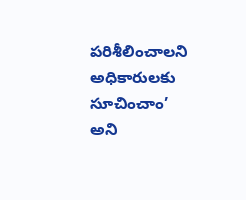పరిశీలించాలని అధికారులకు సూచించాం’ అని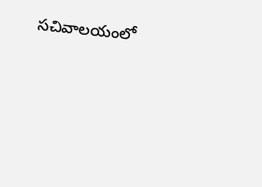సచివాలయంలో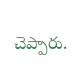చెప్పారు.